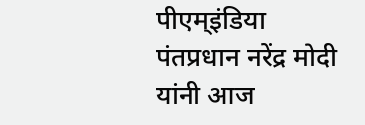पीएम्इंडिया
पंतप्रधान नरेंद्र मोदी यांनी आज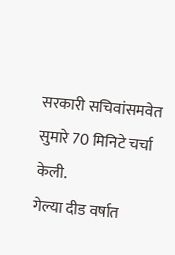सरकारी सचिवांसमवेत सुमारे 70 मिनिटे चर्चा केली.
गेल्या दीड वर्षात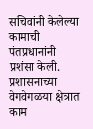सचिवांनी केलेल्या कामाची पंतप्रधानांनी प्रशंसा केली. प्रशासनाच्या वेगवेगळया क्षेत्रात काम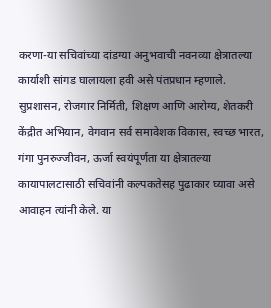करणा-या सचिवांच्या दांडग्या अनुभवाची नवनव्या क्षेत्रातल्या कार्याशी सांगड घालायला हवी असे पंतप्रधान म्हणाले.
सुप्रशासन, रोजगार निर्मिती, शिक्षण आणि आरोग्य, शेतकरी केंद्रीत अभियान, वेगवान सर्व समावेशक विकास, स्वच्छ भारत, गंगा पुनरुज्जीवन, ऊर्जा स्वयंपूर्णता या क्षेत्रातल्या कायापालटासाठी सचिवांनी कल्पकतेसह पुढाकार घ्यावा असे आवाहन त्यांनी केले. या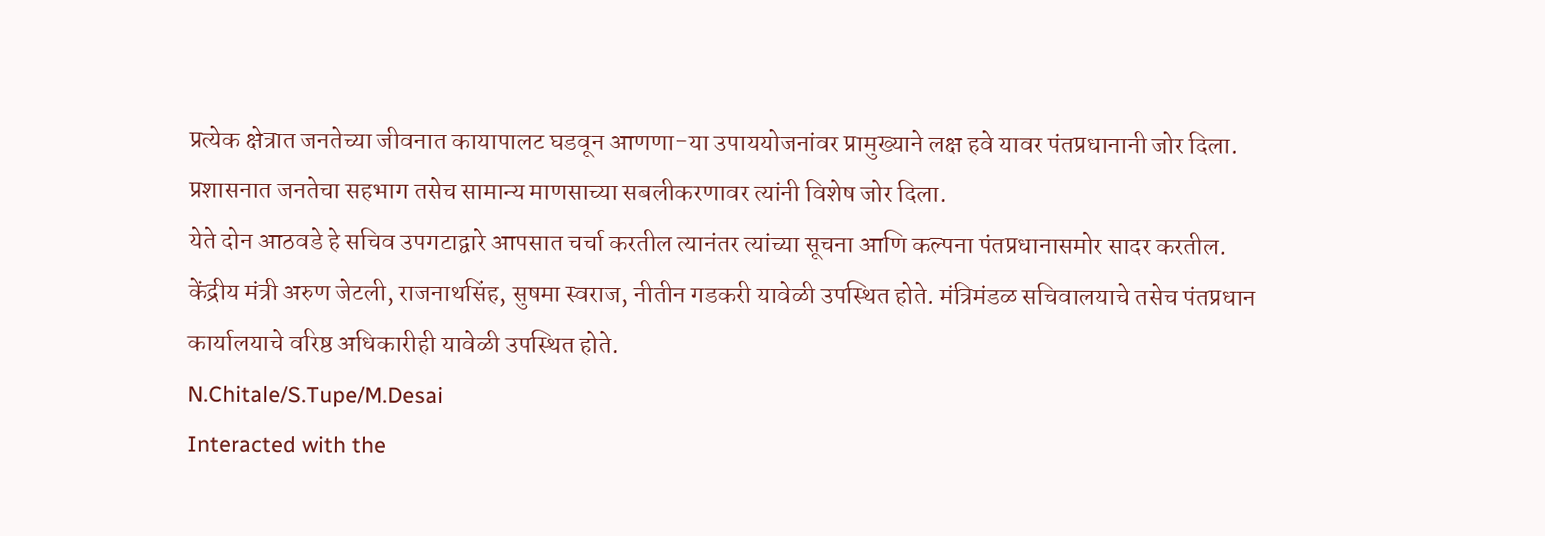प्रत्येक क्षेत्रात जनतेच्या जीवनात कायापालट घडवून आणणा-या उपाययोजनांवर प्रामुख्याने लक्ष हवे यावर पंतप्रधानानी जोर दिला. प्रशासनात जनतेचा सहभाग तसेच सामान्य माणसाच्या सबलीकरणावर त्यांनी विशेष जोर दिला.
येते दोन आठवडे हे सचिव उपगटाद्वारे आपसात चर्चा करतील त्यानंतर त्यांच्या सूचना आणि कल्पना पंतप्रधानासमोर सादर करतील.
केंद्रीय मंत्री अरुण जेटली, राजनाथसिंह, सुषमा स्वराज, नीतीन गडकरी यावेळी उपस्थित होते. मंत्रिमंडळ सचिवालयाचे तसेच पंतप्रधान कार्यालयाचे वरिष्ठ अधिकारीही यावेळी उपस्थित होते.
N.Chitale/S.Tupe/M.Desai
Interacted with the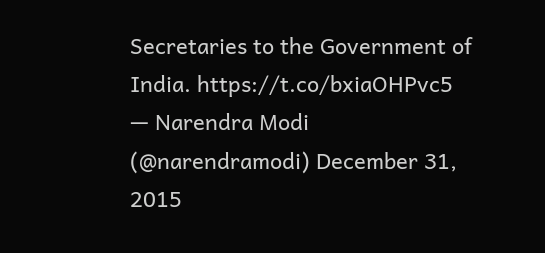Secretaries to the Government of India. https://t.co/bxiaOHPvc5
— Narendra Modi (@narendramodi) December 31, 2015